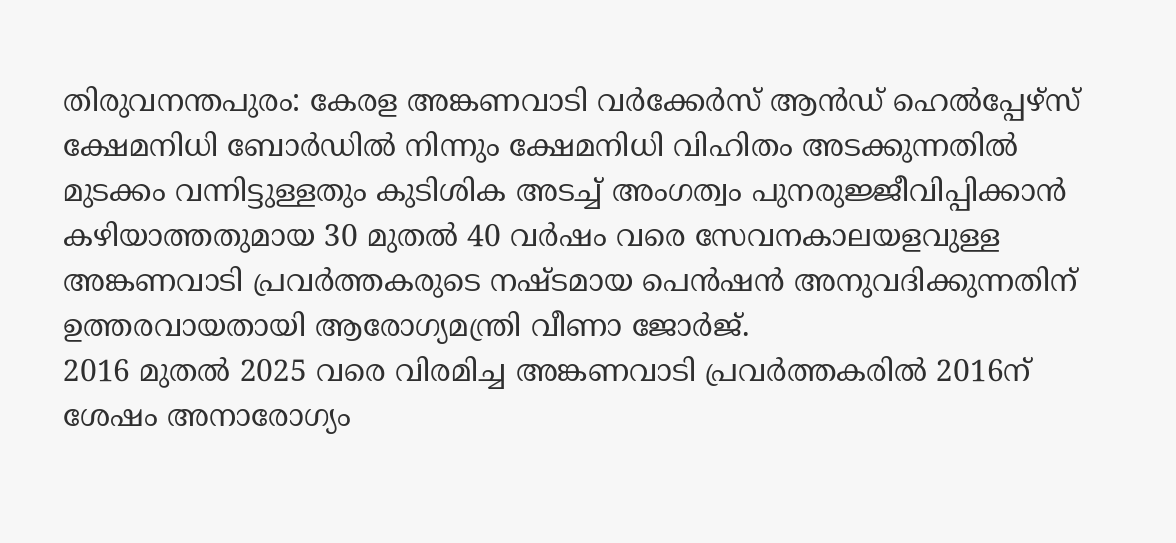തിരുവനന്തപുരം: കേരള അങ്കണവാടി വർക്കേർസ് ആൻഡ് ഹെൽപ്പേഴ്സ് ക്ഷേമനിധി ബോർഡിൽ നിന്നും ക്ഷേമനിധി വിഹിതം അടക്കുന്നതിൽ മുടക്കം വന്നിട്ടുള്ളതും കുടിശിക അടച്ച് അംഗത്വം പുനരുജ്ജീവിപ്പിക്കാൻ കഴിയാത്തതുമായ 30 മുതൽ 40 വർഷം വരെ സേവനകാലയളവുള്ള അങ്കണവാടി പ്രവർത്തകരുടെ നഷ്ടമായ പെൻഷൻ അനുവദിക്കുന്നതിന് ഉത്തരവായതായി ആരോഗ്യമന്ത്രി വീണാ ജോർജ്.
2016 മുതൽ 2025 വരെ വിരമിച്ച അങ്കണവാടി പ്രവർത്തകരിൽ 2016ന് ശേഷം അനാരോഗ്യം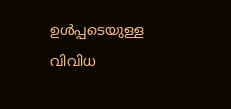ഉൾപ്പടെയുള്ള വിവിധ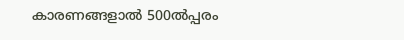കാരണങ്ങളാൽ 500ൽപ്പരം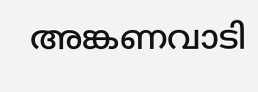അങ്കണവാടി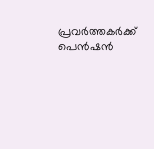പ്രവർത്തകർക്ക് പെൻഷൻ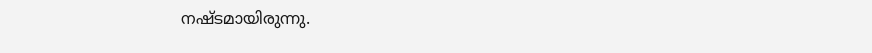നഷ്ടമായിരുന്നു.